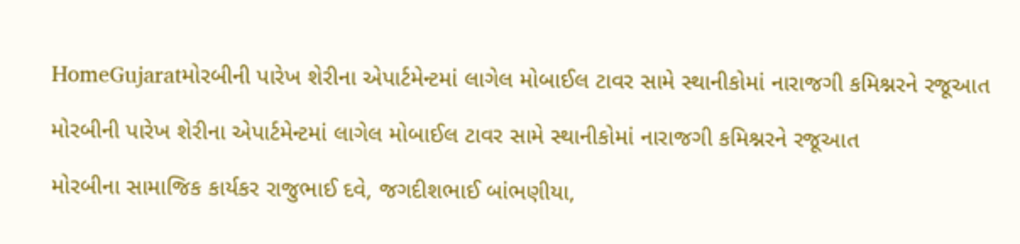HomeGujaratમોરબીની પારેખ શેરીના એપાર્ટમેન્ટમાં લાગેલ મોબાઈલ ટાવર સામે સ્થાનીકોમાં નારાજગી કમિશ્નરને રજૂઆત

મોરબીની પારેખ શેરીના એપાર્ટમેન્ટમાં લાગેલ મોબાઈલ ટાવર સામે સ્થાનીકોમાં નારાજગી કમિશ્નરને રજૂઆત

મોરબીના સામાજિક કાર્યકર રાજુભાઈ દવે, જગદીશભાઈ બાંભણીયા,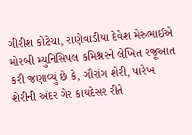ગીરીશ કોટેચા, રાણેવાડીયા દેવેશ મેરુભાઈએ મોરબી મ્યુનિસિપલ કમિશ્નરને લેખિત રજૂઆત કરી જણાવ્યું છે કે, ગૌરાંગ શેરી, પારેખ શેરીની અંદર ગેર કાયદેસર રીતે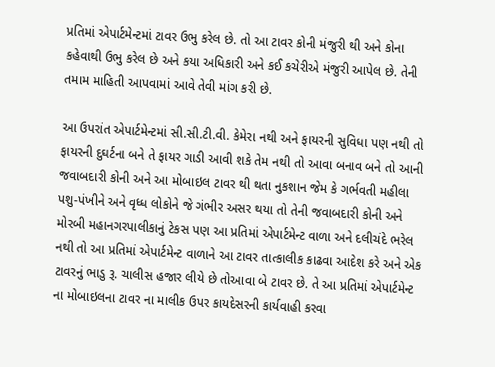પ્રતિમાં એપાર્ટમેન્ટમાં ટાવર ઉભુ કરેલ છે. તો આ ટાવર કોની મંજુરી થી અને કોના કહેવાથી ઉભુ કરેલ છે અને કયા અધિકારી અને કઈ કચેરીએ મંજુરી આપેલ છે. તેની તમામ માહિતી આપવામાં આવે તેવી માંગ કરી છે.

આ ઉપરાંત એપાર્ટમેન્ટમાં સી.સી.ટી.વી. કેમેરા નથી અને ફાયરની સુવિધા પણ નથી તો ફાયરની દુઘર્ટના બને તે ફાયર ગાડી આવી શકે તેમ નથી તો આવા બનાવ બને તો આની જવાબદારી કોની અને આ મોબાઇલ ટાવર થી થતા નુકશાન જેમ કે ગર્ભવતી મહીલા પશુ-પંખીને અને વૃધ્ધ લોકોને જે ગંભીર અસર થયા તો તેની જવાબદારી કોની અને મોરબી મહાનગરપાલીકાનું ટેકસ પણ આ પ્રતિમાં એપાર્ટમેન્ટ વાળા અને દલીચંદે ભરેલ નથી તો આ પ્રતિમાં એપાર્ટમેન્ટ વાળાને આ ટાવર તાત્કાલીક કાઢવા આદેશ કરે અને એક ટાવરનું ભાડુ રૂ. ચાલીસ હજાર લીયે છે તોઆવા બે ટાવર છે. તે આ પ્રતિમાં એપાર્ટમેન્ટ ના મોબાઇલના ટાવર ના માલીક ઉપર કાયદેસરની કાર્યવાહી કરવા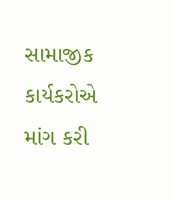સામાજીક કાર્યકરોએ માંગ કરી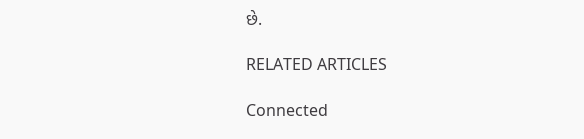છે.

RELATED ARTICLES

Connected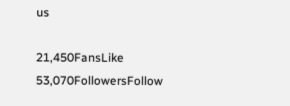us

21,450FansLike
53,070FollowersFollow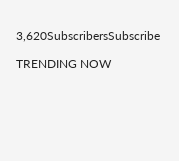3,620SubscribersSubscribe

TRENDING NOW